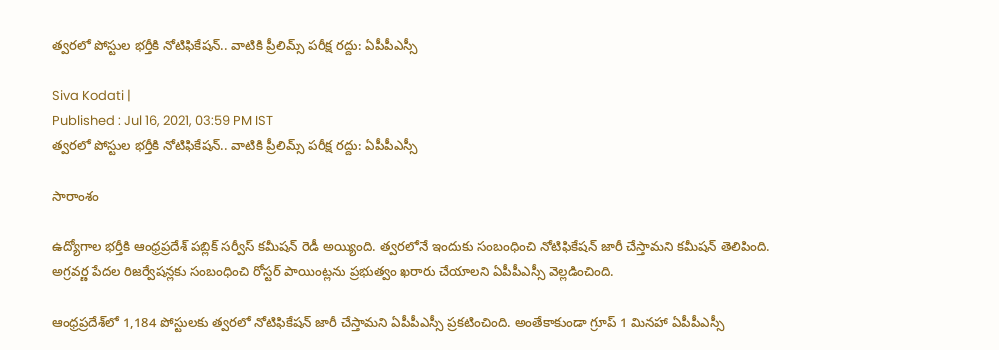త్వరలో పోస్టుల భర్తీకి నోటిఫికేషన్.. వాటికి ప్రీలిమ్స్ పరీక్ష రద్దు: ఏపీపీఎస్సీ

Siva Kodati |
Published : Jul 16, 2021, 03:59 PM IST
త్వరలో పోస్టుల భర్తీకి నోటిఫికేషన్.. వాటికి ప్రీలిమ్స్ పరీక్ష రద్దు: ఏపీపీఎస్సీ

సారాంశం

ఉద్యోగాల భర్తీకి ఆంధ్రప్రదేశ్ పబ్లిక్ సర్వీస్ కమీషన్ రెడీ అయ్యింది. త్వరలోనే ఇందుకు సంబంధించి నోటిఫికేషన్ జారీ చేస్తామని కమీషన్ తెలిపింది. అగ్రవర్ణ పేదల రిజర్వేషన్లకు సంబంధించి రోస్టర్ పాయింట్లను ప్రభుత్వం ఖరారు చేయాలని ఏపీపీఎస్సీ వెల్లడించింది.

ఆంధ్రప్రదేశ్‌లో 1,184 పోస్టులకు త్వరలో నోటిఫికేషన్ జారీ చేస్తామని ఏపీపీఎస్సీ ప్రకటించింది. అంతేకాకుండా గ్రూప్ 1 మినహా ఏపీపీఎస్సీ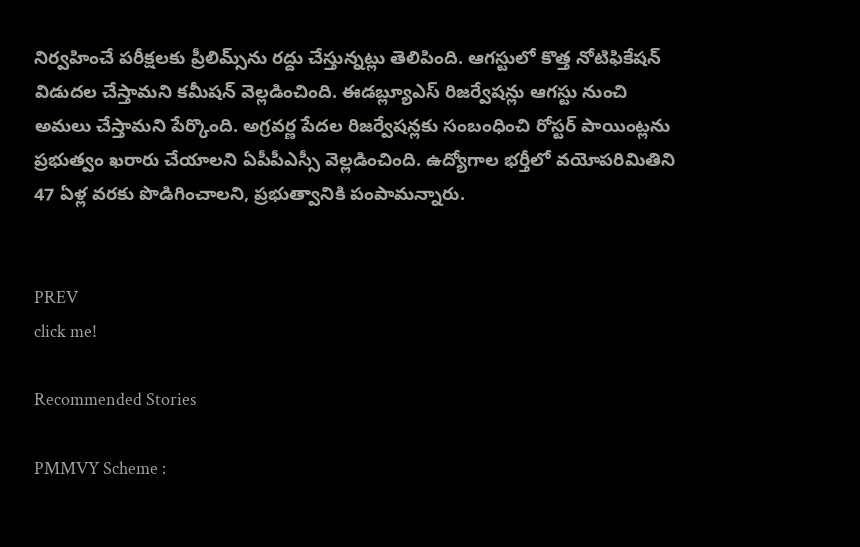నిర్వహించే పరీక్షలకు ప్రీలిమ్స్‌ను రద్దు చేస్తున్నట్లు తెలిపింది. ఆగస్టులో కొత్త నోటిఫికేషన్ విడుదల చేస్తామని కమీషన్ వెల్లడించింది. ఈడబ్ల్యూఎస్ రిజర్వేషన్లు ఆగస్టు నుంచి అమలు చేస్తామని పేర్కొంది. అగ్రవర్ణ పేదల రిజర్వేషన్లకు సంబంధించి రోస్టర్ పాయింట్లను ప్రభుత్వం ఖరారు చేయాలని ఏపీపీఎస్సీ వెల్లడించింది. ఉద్యోగాల భర్తీలో వయోపరిమితిని 47 ఏళ్ల వరకు పొడిగించాలని, ప్రభుత్వానికి పంపామన్నారు.


PREV
click me!

Recommended Stories

PMMVY Scheme :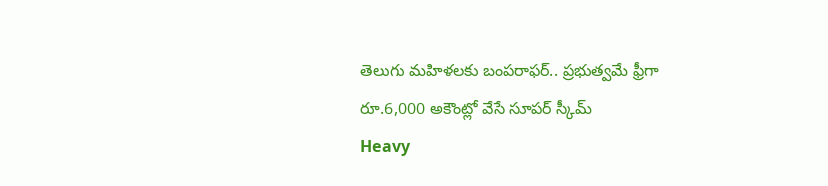తెలుగు మహిళలకు బంపరాఫర్.. ప్రభుత్వమే ఫ్రీగా రూ.6,000 అకౌంట్లో వేసే సూపర్ స్కీమ్
Heavy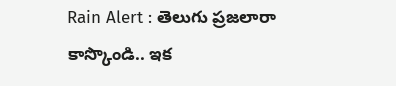Rain Alert : తెలుగు ప్రజలారా కాస్కొండి.. ఇక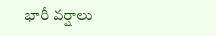భారీ వర్షాలు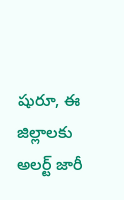షురూ, ఈ జిల్లాలకు అలర్ట్ జారీ